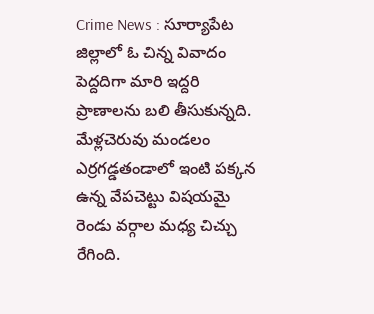Crime News : సూర్యాపేట జిల్లాలో ఓ చిన్న వివాదం పెద్దదిగా మారి ఇద్దరి ప్రాణాలను బలి తీసుకున్నది. మేళ్లచెరువు మండలం ఎర్రగడ్డతండాలో ఇంటి పక్కన ఉన్న వేపచెట్టు విషయమై రెండు వర్గాల మధ్య చిచ్చు రేగింది.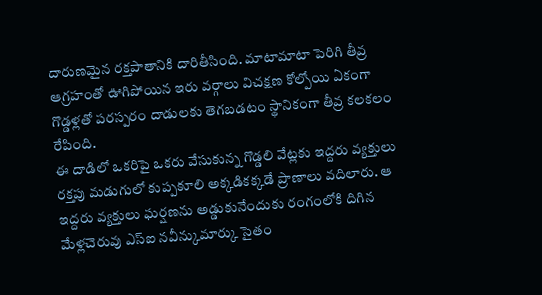దారుణమైన రక్తపాతానికి దారితీసింది. మాటామాటా పెరిగి తీవ్ర ఆగ్రహంతో ఊగిపోయిన ఇరు వర్గాలు విచక్షణ కోల్పోయి ఏకంగా గొడ్డళ్లతో పరస్పరం దాడులకు తెగబడటం స్థానికంగా తీవ్ర కలకలం రేపింది.
ఈ దాడిలో ఒకరిపై ఒకరు వేసుకున్న గొడ్డలి వేట్లకు ఇద్దరు వ్యక్తులు రక్తపు మడుగులో కుప్పకూలి అక్కడికక్కడే ప్రాణాలు వదిలారు. ఆ ఇద్దరు వ్యక్తులు ఘర్షణను అడ్డుకునేందుకు రంగంలోకి దిగిన మేళ్లచెరువు ఎస్ఐ నవీన్కుమార్కు సైతం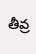తీవ్ర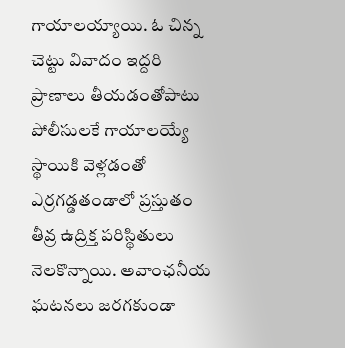గాయాలయ్యాయి. ఓ చిన్న చెట్టు వివాదం ఇద్దరి ప్రాణాలు తీయడంతోపాటు పోలీసులకే గాయాలయ్యే స్థాయికి వెళ్లడంతో ఎర్రగడ్డతండాలో ప్రస్తుతం తీవ్ర ఉద్రిక్త పరిస్థితులు నెలకొన్నాయి. అవాంఛనీయ ఘటనలు జరగకుండా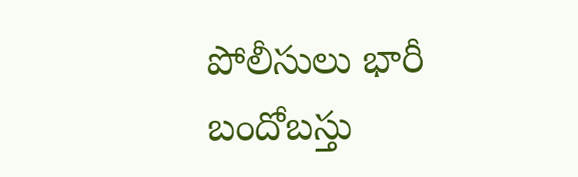పోలీసులు భారీ బందోబస్తు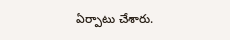ఏర్పాటు చేశారు.